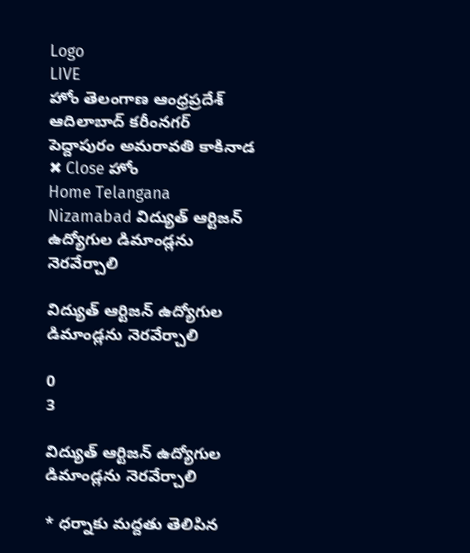Logo
LIVE
హోం తెలంగాణ ఆంధ్రప్రదేశ్ ఆదిలాబాద్ కరీంనగర్ పెద్దాపురం అమరావతి కాకినాడ
✖ Close హోం
Home Telangana Nizamabad విద్యుత్ ఆర్టిజన్ ఉద్యోగుల డిమాండ్లను నెరవేర్చాలి

విద్యుత్ ఆర్టిజన్ ఉద్యోగుల డిమాండ్లను నెరవేర్చాలి

0
3

విద్యుత్ ఆర్టిజన్ ఉద్యోగుల డిమాండ్లను నెరవేర్చాలి

* ధర్నాకు మద్దతు తెలిపిన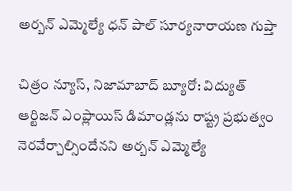అర్బన్ ఎమ్మెల్యే ధన్ పాల్ సూర్యనారాయణ గుప్తా

చిత్రం న్యూస్, నిజామాబాద్ బ్యూరో: విద్యుత్ ఆర్టిజన్ ఎంప్లాయిస్ డిమాండ్లను రాష్ట్ర ప్రభుత్వం నెరవేర్చాల్సిందేనని అర్బన్ ఎమ్మెల్యే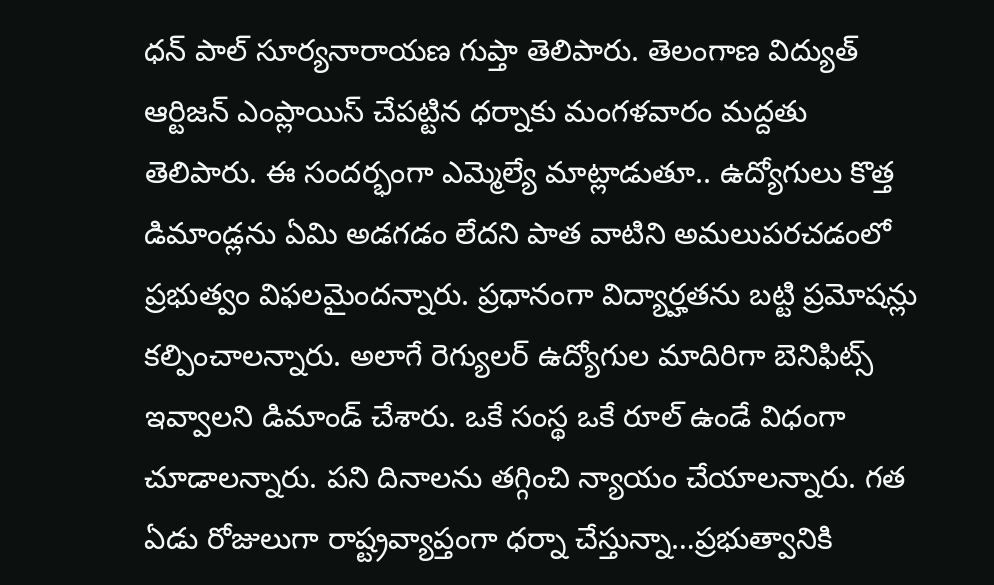ధన్ పాల్ సూర్యనారాయణ గుప్తా తెలిపారు. తెలంగాణ విద్యుత్ ఆర్టిజన్ ఎంప్లాయిస్ చేపట్టిన ధర్నాకు మంగళవారం మద్దతు తెలిపారు. ఈ సందర్భంగా ఎమ్మెల్యే మాట్లాడుతూ.. ఉద్యోగులు కొత్త డిమాండ్లను ఏమి అడగడం లేదని పాత వాటిని అమలుపరచడంలో ప్రభుత్వం విఫలమైందన్నారు. ప్రధానంగా విద్యార్హతను బట్టి ప్రమోషన్లు కల్పించాలన్నారు. అలాగే రెగ్యులర్ ఉద్యోగుల మాదిరిగా బెనిఫిట్స్ ఇవ్వాలని డిమాండ్ చేశారు. ఒకే సంస్థ ఒకే రూల్ ఉండే విధంగా చూడాలన్నారు. పని దినాలను తగ్గించి న్యాయం చేయాలన్నారు. గత ఏడు రోజులుగా రాష్ట్రవ్యాప్తంగా ధర్నా చేస్తున్నా…ప్రభుత్వానికి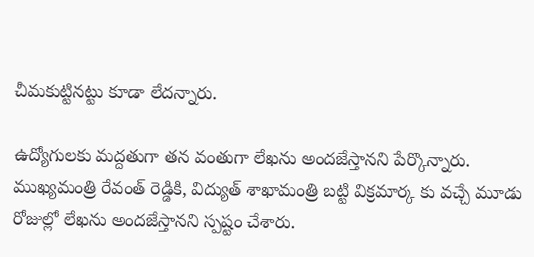చీమకుట్టినట్టు కూడా లేదన్నారు.

ఉద్యోగులకు మద్దతుగా తన వంతుగా లేఖను అందజేస్తానని పేర్కొన్నారు. ముఖ్యమంత్రి రేవంత్ రెడ్డికి, విద్యుత్ శాఖామంత్రి బట్టి విక్రమార్క కు వచ్చే మూడు రోజుల్లో లేఖను అందజేస్తానని స్పష్టం చేశారు.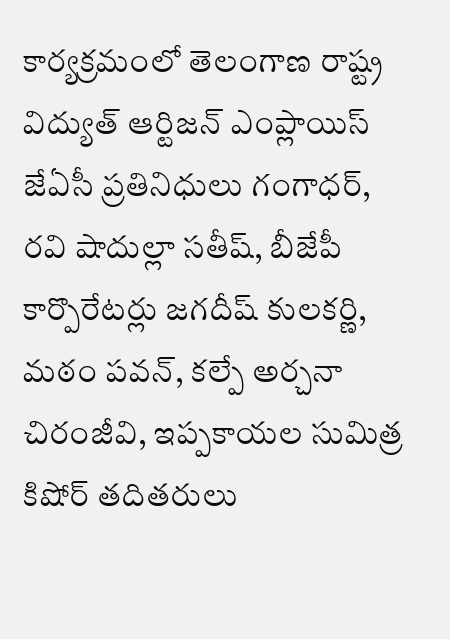కార్యక్రమంలో తెలంగాణ రాష్ట్ర విద్యుత్ ఆర్టిజన్ ఎంప్లాయిస్ జేఏసీ ప్రతినిధులు గంగాధర్,  రవి షాదుల్లా సతీష్, బీజేపీ కార్పొరేటర్లు జగదీష్ కులకర్ణి, మఠం పవన్, కల్పే అర్చనా చిరంజీవి, ఇప్పకాయల సుమిత్ర కిషోర్ తదితరులు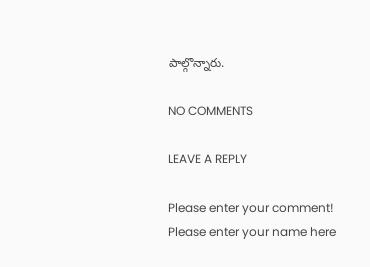పాల్గొన్నారు.

NO COMMENTS

LEAVE A REPLY

Please enter your comment!
Please enter your name here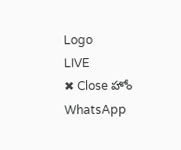Logo
LIVE
✖ Close హోం
WhatsApp